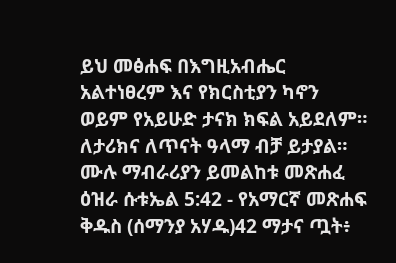ይህ መፅሐፍ በእግዚአብሔር አልተነፀረም እና የክርስቲያን ካኖን ወይም የአይሁድ ታናክ ክፍል አይደለም። ለታሪክና ለጥናት ዓላማ ብቻ ይታያል። ሙሉ ማብራሪያን ይመልከቱ መጽሐፈ ዕዝራ ሱቱኤል 5:42 - የአማርኛ መጽሐፍ ቅዱስ (ሰማንያ አሃዱ)42 ማታና ጧት፥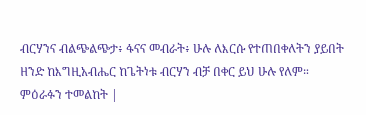ብርሃንና ብልጭልጭታ፥ ፋናና መብራት፥ ሁሉ ለእርሱ የተጠበቀለትን ያይበት ዘንድ ከእግዚአብሔር ከጌትነቱ ብርሃን ብቻ በቀር ይህ ሁሉ የለም። ምዕራፉን ተመልከት |